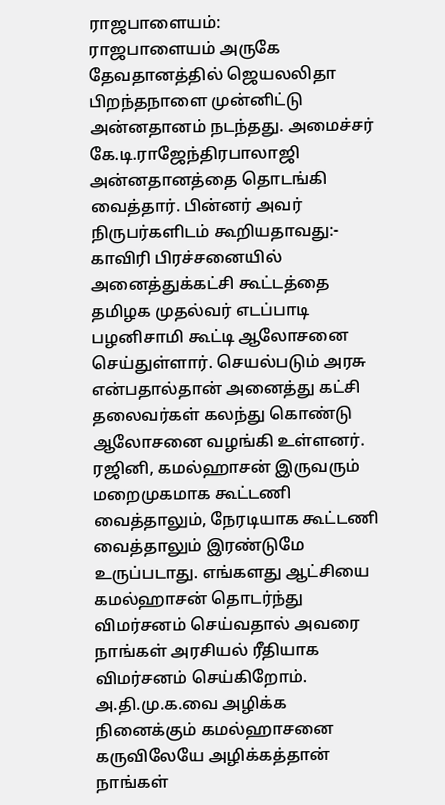ராஜபாளையம்:
ராஜபாளையம் அருகே தேவதானத்தில் ஜெயலலிதா பிறந்தநாளை முன்னிட்டு அன்னதானம் நடந்தது. அமைச்சர் கே.டி.ராஜேந்திரபாலாஜி அன்னதானத்தை தொடங்கி வைத்தார். பின்னர் அவர் நிருபர்களிடம் கூறியதாவது:-
காவிரி பிரச்சனையில் அனைத்துக்கட்சி கூட்டத்தை தமிழக முதல்வர் எடப்பாடி பழனிசாமி கூட்டி ஆலோசனை செய்துள்ளார். செயல்படும் அரசு என்பதால்தான் அனைத்து கட்சி தலைவர்கள் கலந்து கொண்டு ஆலோசனை வழங்கி உள்ளனர்.
ரஜினி, கமல்ஹாசன் இருவரும் மறைமுகமாக கூட்டணி வைத்தாலும், நேரடியாக கூட்டணி வைத்தாலும் இரண்டுமே உருப்படாது. எங்களது ஆட்சியை கமல்ஹாசன் தொடர்ந்து விமர்சனம் செய்வதால் அவரை நாங்கள் அரசியல் ரீதியாக விமர்சனம் செய்கிறோம்.
அ.தி.மு.க.வை அழிக்க நினைக்கும் கமல்ஹாசனை கருவிலேயே அழிக்கத்தான் நாங்கள்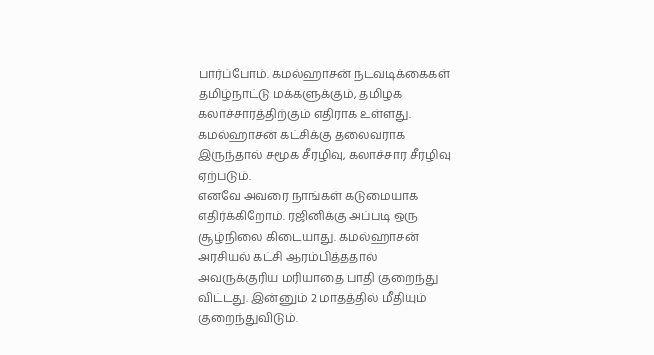பார்ப்போம். கமல்ஹாசன் நடவடிக்கைகள் தமிழ்நாட்டு மக்களுக்கும், தமிழக கலாச்சாரத்திற்கும் எதிராக உள்ளது.
கமல்ஹாசன் கட்சிக்கு தலைவராக இருந்தால் சமூக சீரழிவு, கலாச்சார சீரழிவு ஏற்படும்.
எனவே அவரை நாங்கள் கடுமையாக எதிர்க்கிறோம். ரஜினிக்கு அப்படி ஒரு சூழ்நிலை கிடையாது. கமல்ஹாசன் அரசியல் கட்சி ஆரம்பித்ததால் அவருக்குரிய மரியாதை பாதி குறைந்து விட்டது. இன்னும் 2 மாதத்தில் மீதியும் குறைந்துவிடும்.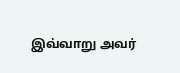இவ்வாறு அவர்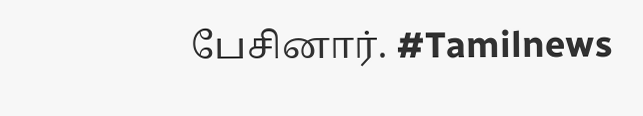பேசினார். #Tamilnews